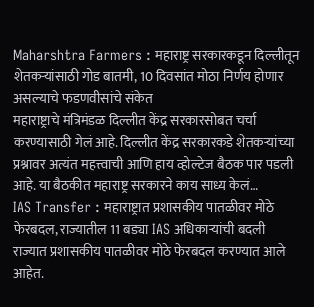Maharshtra Farmers : महाराष्ट्र सरकारकडून दिल्लीतून शेतकऱ्यांसाठी गोड बातमी, 10 दिवसांत मोठा निर्णय होणार असल्याचे फडणवीसांचे संकेत
महाराष्ट्राचे मंत्रिमंडळ दिल्लीत केंद्र सरकारसोबत चर्चा करण्यासाठी गेलं आहे. दिल्लीत केंद्र सरकारकडे शेतकऱ्यांच्या प्रश्नावर अत्यंत महत्त्वाची आणि हाय व्होल्टेज बैठक पार पडली आहे. या बैठकीत महाराष्ट्र सरकारने काय साध्य केलं…
IAS Transfer : महाराष्ट्रात प्रशासकीय पातळीवर मोठे फेरबदल, राज्यातील 11 बड्या IAS अधिकाऱ्यांची बदली
राज्यात प्रशासकीय पातळीवर मोठे फेरबदल करण्यात आले आहेत.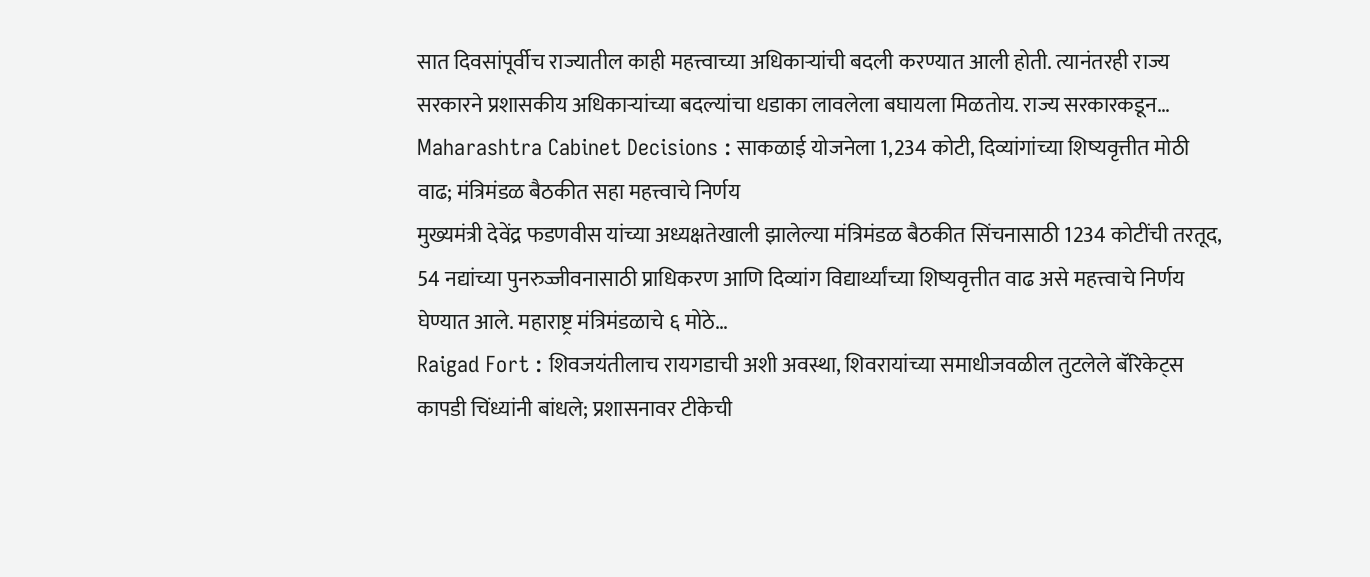सात दिवसांपूर्वीच राज्यातील काही महत्त्वाच्या अधिकाऱ्यांची बदली करण्यात आली होती. त्यानंतरही राज्य सरकारने प्रशासकीय अधिकाऱ्यांच्या बदल्यांचा धडाका लावलेला बघायला मिळतोय. राज्य सरकारकडून…
Maharashtra Cabinet Decisions : साकळाई योजनेला 1,234 कोटी, दिव्यांगांच्या शिष्यवृत्तीत मोठी वाढ; मंत्रिमंडळ बैठकीत सहा महत्त्वाचे निर्णय
मुख्यमंत्री देवेंद्र फडणवीस यांच्या अध्यक्षतेखाली झालेल्या मंत्रिमंडळ बैठकीत सिंचनासाठी 1234 कोटींची तरतूद, 54 नद्यांच्या पुनरुज्जीवनासाठी प्राधिकरण आणि दिव्यांग विद्यार्थ्यांच्या शिष्यवृत्तीत वाढ असे महत्त्वाचे निर्णय घेण्यात आले. महाराष्ट्र मंत्रिमंडळाचे ६ मोठे…
Raigad Fort : शिवजयंतीलाच रायगडाची अशी अवस्था, शिवरायांच्या समाधीजवळील तुटलेले बॅरिकेट्स कापडी चिंध्यांनी बांधले; प्रशासनावर टीकेची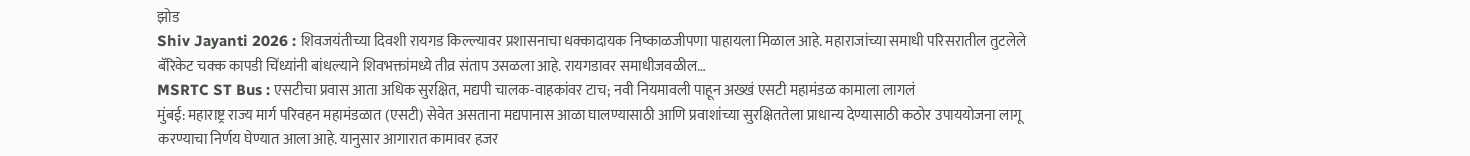झोड
Shiv Jayanti 2026 : शिवजयंतीच्या दिवशी रायगड किल्ल्यावर प्रशासनाचा धक्कादायक निष्काळजीपणा पाहायला मिळाल आहे. महाराजांच्या समाधी परिसरातील तुटलेले बॅरिकेट चक्क कापडी चिंध्यांनी बांधल्याने शिवभक्तांमध्ये तीव्र संताप उसळला आहे. रायगडावर समाधीजवळील…
MSRTC ST Bus : एसटीचा प्रवास आता अधिक सुरक्षित, मद्यपी चालक-वाहकांवर टाच; नवी नियमावली पाहून अख्खं एसटी महामंडळ कामाला लागलं
मुंबई: महाराष्ट्र राज्य मार्ग परिवहन महामंडळात (एसटी) सेवेत असताना मद्यपानास आळा घालण्यासाठी आणि प्रवाशांच्या सुरक्षिततेला प्राधान्य देण्यासाठी कठोर उपाययोजना लागू करण्याचा निर्णय घेण्यात आला आहे. यानुसार आगारात कामावर हजर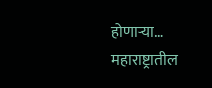होणाऱ्या…
महाराष्ट्रातील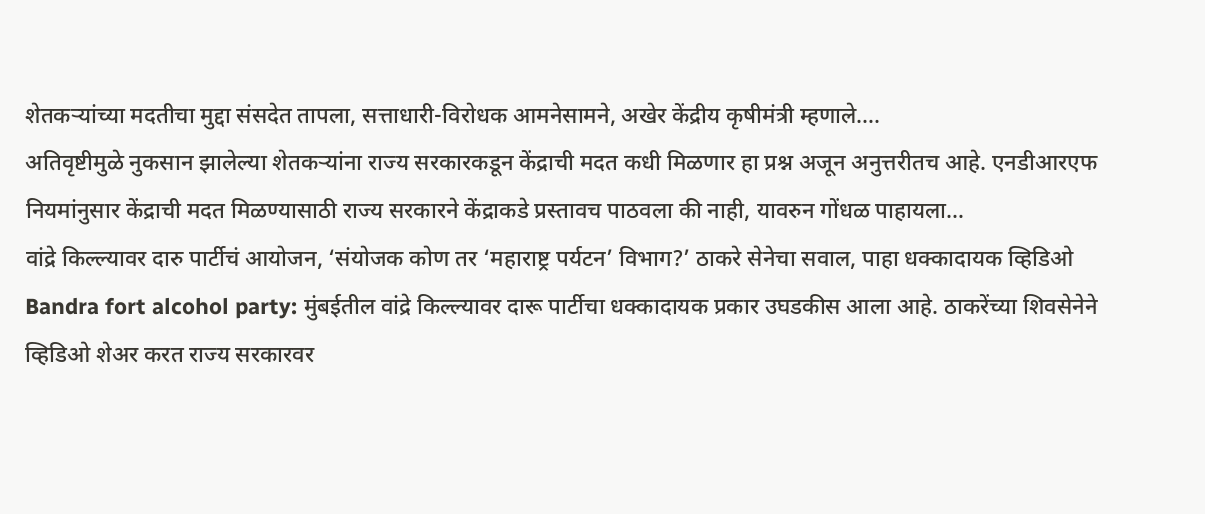शेतकऱ्यांच्या मदतीचा मुद्दा संसदेत तापला, सत्ताधारी-विरोधक आमनेसामने, अखेर केंद्रीय कृषीमंत्री म्हणाले….
अतिवृष्टीमुळे नुकसान झालेल्या शेतकऱ्यांना राज्य सरकारकडून केंद्राची मदत कधी मिळणार हा प्रश्न अजून अनुत्तरीतच आहे. एनडीआरएफ नियमांनुसार केंद्राची मदत मिळण्यासाठी राज्य सरकारने केंद्राकडे प्रस्तावच पाठवला की नाही, यावरुन गोंधळ पाहायला…
वांद्रे किल्ल्यावर दारु पार्टीचं आयोजन, ‘संयोजक कोण तर ‘महाराष्ट्र पर्यटन’ विभाग?’ ठाकरे सेनेचा सवाल, पाहा धक्कादायक व्हिडिओ
Bandra fort alcohol party: मुंबईतील वांद्रे किल्ल्यावर दारू पार्टीचा धक्कादायक प्रकार उघडकीस आला आहे. ठाकरेंच्या शिवसेनेने व्हिडिओ शेअर करत राज्य सरकारवर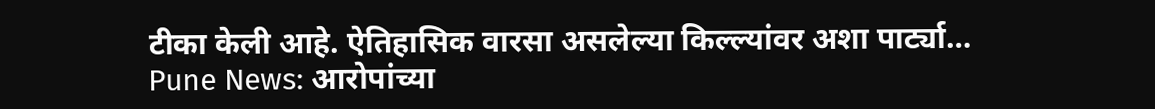टीका केली आहे. ऐतिहासिक वारसा असलेल्या किल्ल्यांवर अशा पार्ट्या…
Pune News: आरोपांच्या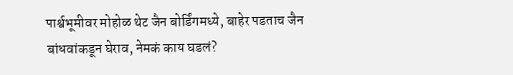पार्श्वभूमीवर मोहोळ थेट जैन बोर्डिंगमध्ये, बाहेर पडताच जैन बांधवांकडून घेराव, नेमकं काय घडलं?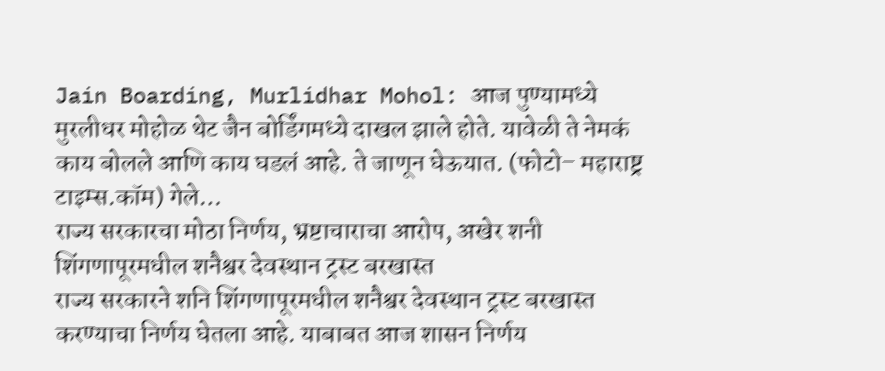Jain Boarding, Murlidhar Mohol: आज पुण्यामध्ये मुरलीधर मोहोळ थेट जैन बोर्डिंगमध्ये दाखल झाले होते. यावेळी ते नेमकं काय बोलले आणि काय घडलं आहे. ते जाणून घेऊयात. (फोटो– महाराष्ट्र टाइम्स.कॉम) गेले…
राज्य सरकारचा मोठा निर्णय, भ्रष्टाचाराचा आरोप, अखेर शनी शिंगणापूरमधील शनैश्वर देवस्थान ट्रस्ट बरखास्त
राज्य सरकारने शनि शिंगणापूरमधील शनैश्वर देवस्थान ट्रस्ट बरखास्त करण्याचा निर्णय घेतला आहे. याबाबत आज शासन निर्णय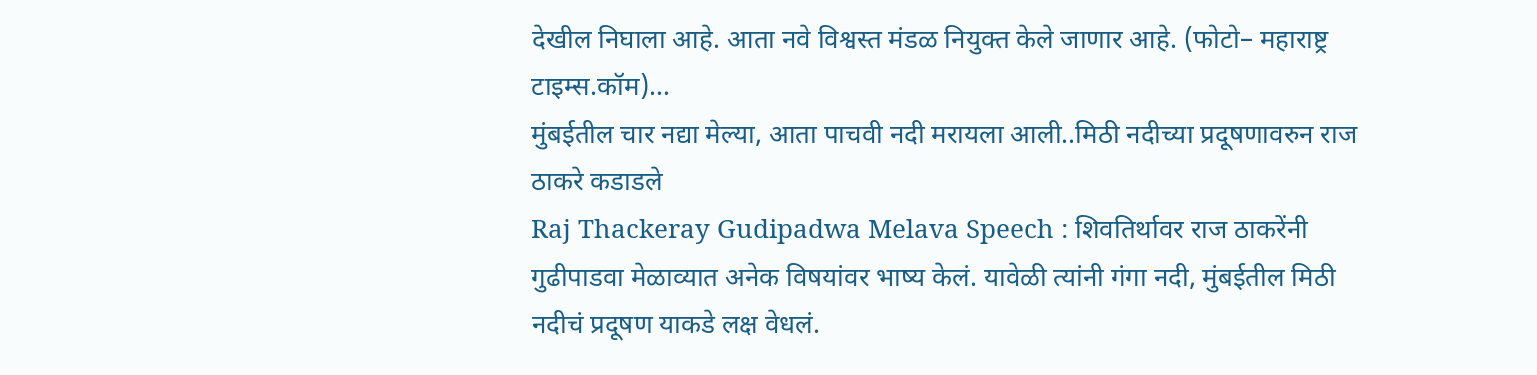देखील निघाला आहे. आता नवे विश्वस्त मंडळ नियुक्त केले जाणार आहे. (फोटो– महाराष्ट्र टाइम्स.कॉम)…
मुंबईतील चार नद्या मेल्या, आता पाचवी नदी मरायला आली..मिठी नदीच्या प्रदूषणावरुन राज ठाकरे कडाडले
Raj Thackeray Gudipadwa Melava Speech : शिवतिर्थावर राज ठाकरेंनी गुढीपाडवा मेळाव्यात अनेक विषयांवर भाष्य केलं. यावेळी त्यांनी गंगा नदी, मुंबईतील मिठी नदीचं प्रदूषण याकडे लक्ष वेधलं.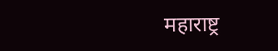महाराष्ट्र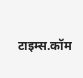टाइम्स.कॉम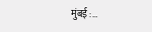मुंबई :…